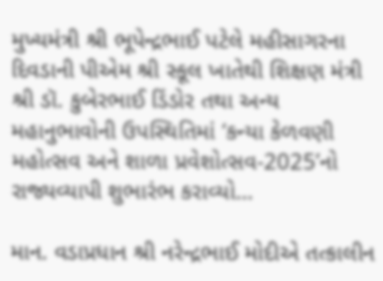મુખ્યમંત્રી શ્રી ભૂપેન્દ્રભાઈ પટેલે મહીસાગરના દિવડાની પીએમ શ્રી સ્કૂલ ખાતેથી શિક્ષણ મંત્રી શ્રી ડૉ. કુબેરભાઈ ડિંડોર તથા અન્ય મહાનુભાવોની ઉપસ્થિતિમાં ‘કન્યા કેળવણી મહોત્સવ અને શાળા પ્રવેશોત્સવ-2025’નો રાજ્યવ્યાપી શુભારંભ કરાવ્યો…

માન. વડાપ્રધાન શ્રી નરેન્દ્રભાઈ મોદીએ તત્કાલીન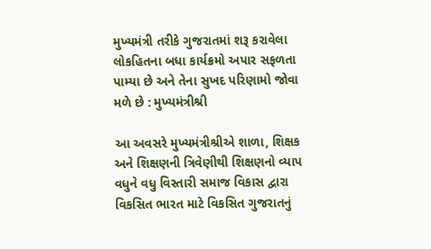મુખ્યમંત્રી તરીકે ગુજરાતમાં શરૂ કરાવેલા લોકહિતના બધા કાર્યક્રમો અપાર સફળતા પામ્યા છે અને તેના સુખદ પરિણામો જોવા મળે છે : મુખ્યમંત્રીશ્રી

આ અવસરે મુખ્યમંત્રીશ્રીએ શાળા, શિક્ષક અને શિક્ષણની ત્રિવેણીથી શિક્ષણનો વ્યાપ વધુને વધુ વિસ્તારી સમાજ વિકાસ દ્વારા વિકસિત ભારત માટે વિકસિત ગુજરાતનું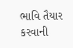ભાવિ તૈયાર કરવાની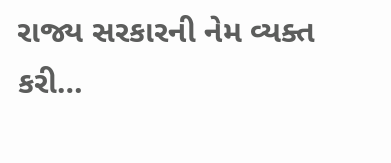રાજ્ય સરકારની નેમ વ્યક્ત કરી…